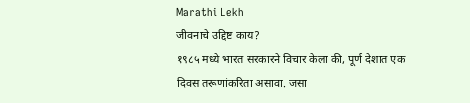Marathi Lekh
जीवनाचे उद्दिष्ट काय?
१९८५ मध्ये भारत सरकारने विचार केला की, पूर्ण देशात एक दिवस तरूणांकरिता असावा. जसा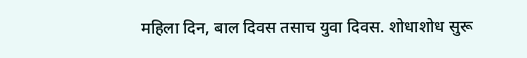महिला दिन, बाल दिवस तसाच युवा दिवस. शोधाशोध सुरू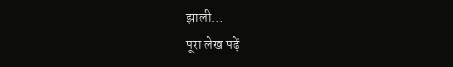झाली…
पूरा लेख पढ़ें